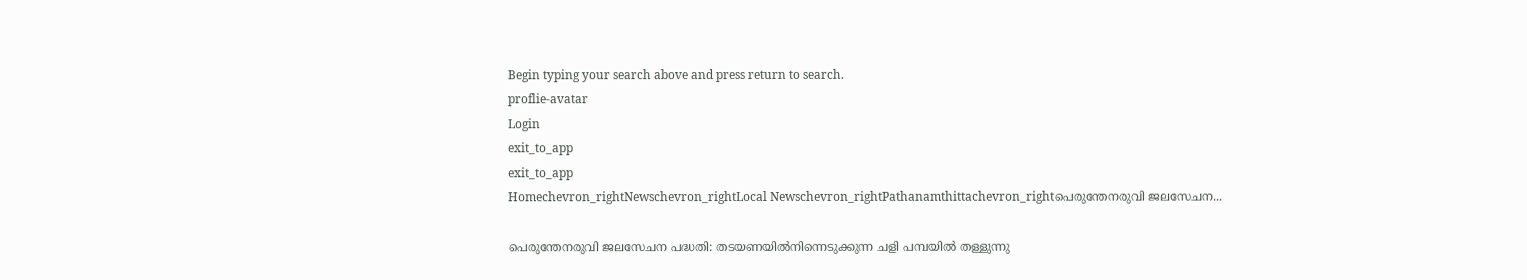Begin typing your search above and press return to search.
proflie-avatar
Login
exit_to_app
exit_to_app
Homechevron_rightNewschevron_rightLocal Newschevron_rightPathanamthittachevron_rightപെരുന്തേനരുവി ജലസേചന...

പെരുന്തേനരുവി ജലസേചന പദ്ധതി: തടയണയില്‍നിന്നെടുക്കുന്ന ചളി പമ്പയിൽ തള്ളുന്നു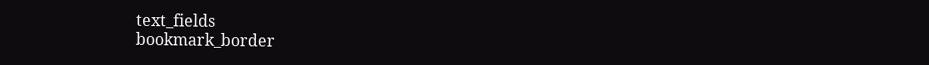text_fields
bookmark_border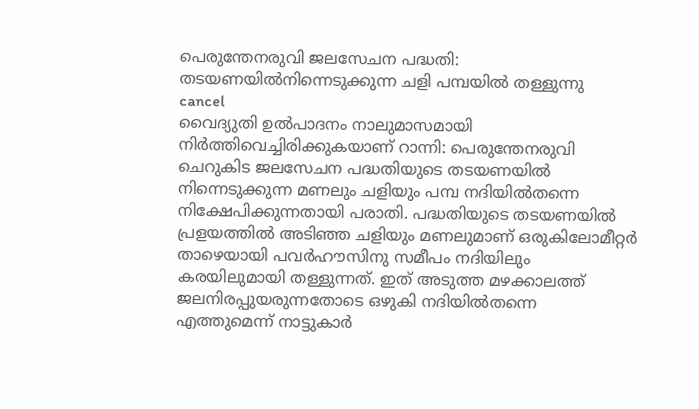പെരുന്തേനരുവി ജലസേചന പദ്ധതി:  തടയണയില്‍നിന്നെടുക്കുന്ന ചളി പമ്പയിൽ തള്ളുന്നു
cancel
വൈദ്യുതി ഉൽപാദനം നാലുമാസമായി നിര്‍ത്തിവെച്ചിരിക്കുകയാണ് റാന്നി: പെരുന്തേനരുവി ചെറുകിട ജലസേചന പദ്ധതിയുടെ തടയണയില്‍ നിന്നെടുക്കുന്ന മണലും ചളിയും പമ്പ നദിയില്‍തന്നെ നിക്ഷേപിക്കുന്നതായി പരാതി. പദ്ധതിയുടെ തടയണയില്‍ പ്രളയത്തില്‍ അടിഞ്ഞ ചളിയും മണലുമാണ് ഒരുകിലോമീറ്റര്‍ താഴെയായി പവര്‍ഹൗസിനു സമീപം നദിയിലും കരയിലുമായി തള്ളുന്നത്. ഇത് അടുത്ത മഴക്കാലത്ത് ജലനിരപ്പുയരുന്നതോടെ ഒഴുകി നദിയില്‍തന്നെ എത്തുമെന്ന് നാട്ടുകാർ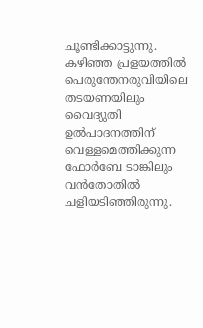ചൂണ്ടിക്കാട്ടുന്നു. കഴിഞ്ഞ പ്രളയത്തില്‍ പെരുന്തേനരുവിയിലെ തടയണയിലും വൈദ്യുതി ഉൽപാദനത്തിന് വെള്ളമെത്തിക്കുന്ന ഫോര്‍ബേ ടാങ്കിലും വന്‍തോതില്‍ ചളിയടിഞ്ഞിരുന്നു.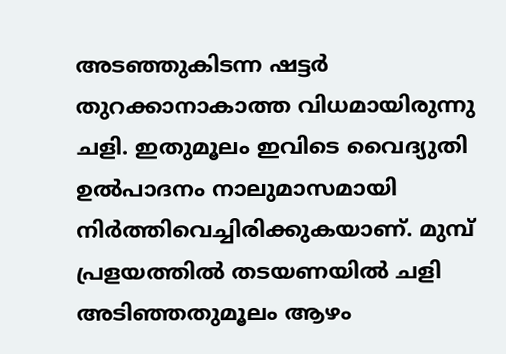അടഞ്ഞുകിടന്ന ഷട്ടര്‍ തുറക്കാനാകാത്ത വിധമായിരുന്നു ചളി. ഇതുമൂലം ഇവിടെ വൈദ്യുതി ഉൽപാദനം നാലുമാസമായി നിര്‍ത്തിവെച്ചിരിക്കുകയാണ്. മുമ്പ് പ്രളയത്തില്‍ തടയണയില്‍ ചളി അടിഞ്ഞതുമൂലം ആഴം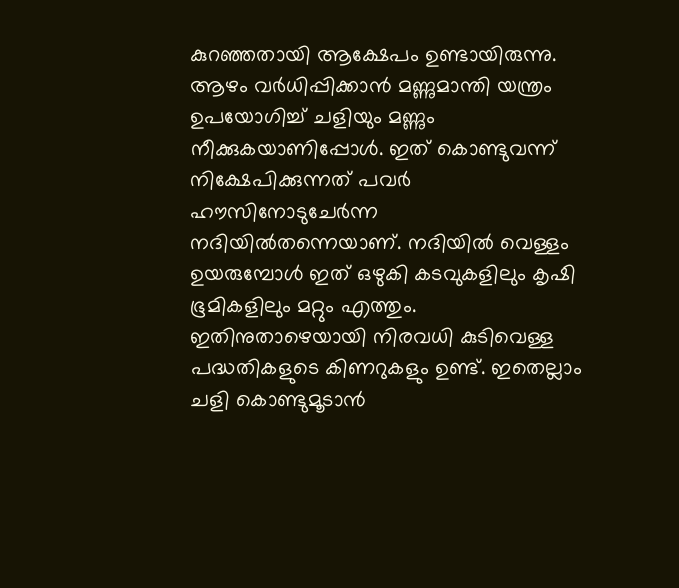കുറഞ്ഞതായി ആക്ഷേപം ഉണ്ടായിരുന്നു. ആഴം വര്‍ധിപ്പിക്കാന്‍ മണ്ണുമാന്തി യന്ത്രം ഉപയോഗിച്ച് ചളിയും മണ്ണും നീക്കുകയാണിപ്പോള്‍. ഇത് കൊണ്ടുവന്ന് നിക്ഷേപിക്കുന്നത് പവര്‍ ഹൗസിനോടുചേര്‍ന്ന നദിയില്‍തന്നെയാണ്. നദിയില്‍ വെള്ളം ഉയരുമ്പോള്‍ ഇത് ഒഴുകി കടവുകളിലും കൃഷി ഭൂമികളിലും മറ്റും എത്തും. ഇതിനുതാഴെയായി നിരവധി കുടിവെള്ള പദ്ധതികളുടെ കിണറുകളും ഉണ്ട്. ഇതെല്ലാം ചളി കൊണ്ടുമൂടാന്‍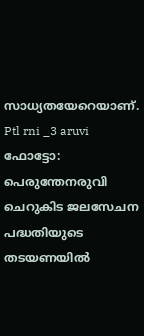സാധ്യതയേറെയാണ്. Ptl rni _3 aruvi ഫോട്ടോ: പെരുന്തേനരുവി ചെറുകിട ജലസേചന പദ്ധതിയുടെ തടയണയില്‍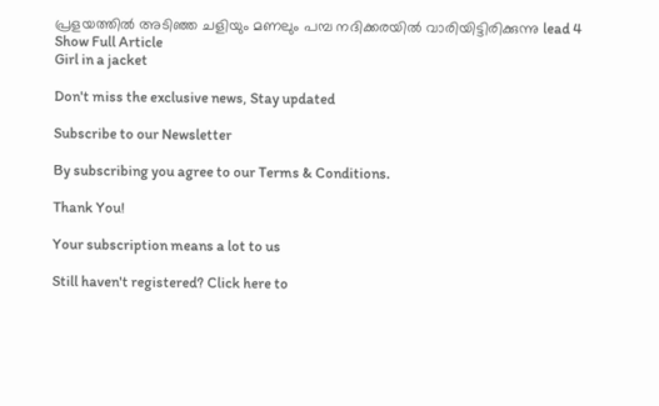പ്രളയത്തില്‍ അടിഞ്ഞ ചളിയും മണലും പമ്പ നദിക്കരയിൽ വാരിയിട്ടിരിക്കുന്നു lead 4
Show Full Article
Girl in a jacket

Don't miss the exclusive news, Stay updated

Subscribe to our Newsletter

By subscribing you agree to our Terms & Conditions.

Thank You!

Your subscription means a lot to us

Still haven't registered? Click here to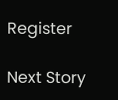Register

Next Story